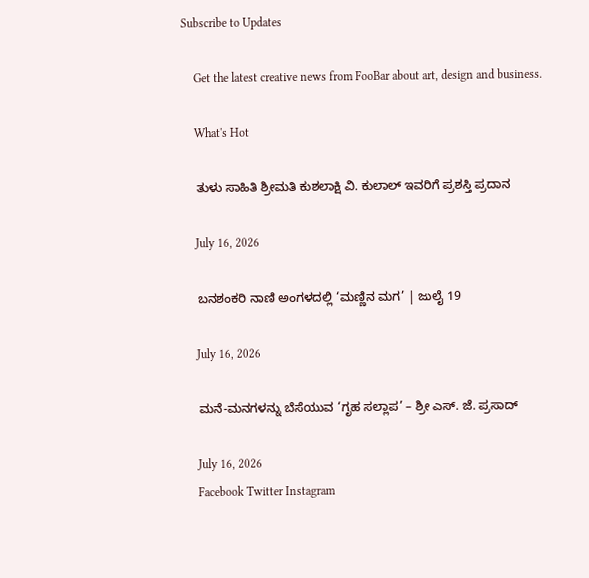Subscribe to Updates

    Get the latest creative news from FooBar about art, design and business.

    What's Hot

    ತುಳು ಸಾಹಿತಿ ಶ್ರೀಮತಿ ಕುಶಲಾಕ್ಷಿ ವಿ. ಕುಲಾಲ್ ಇವರಿಗೆ ಪ್ರಶಸ್ತಿ ಪ್ರದಾನ

    July 16, 2026

    ಬನಶಂಕರಿ ನಾಣಿ ಅಂಗಳದಲ್ಲಿ ‘ಮಣ್ಣಿನ ಮಗ’ | ಜುಲೈ 19

    July 16, 2026

    ಮನೆ-ಮನಗಳನ್ನು ಬೆಸೆಯುವ ‘ಗೃಹ ಸಲ್ಲಾಪ’ – ಶ್ರೀ ಎಸ್. ಜೆ. ಪ್ರಸಾದ್

    July 16, 2026
    Facebook Twitter Instagram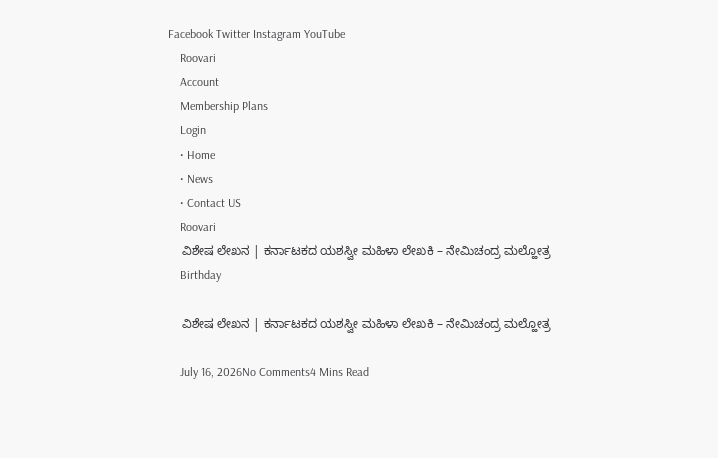Facebook Twitter Instagram YouTube
    Roovari
    Account
    Membership Plans
    Login
    • Home
    • News
    • Contact US
    Roovari
    ವಿಶೇಷ ಲೇಖನ | ಕರ್ನಾಟಕದ ಯಶಸ್ವೀ ಮಹಿಳಾ ಲೇಖಕಿ – ನೇಮಿಚಂದ್ರ ಮಲ್ಹೋತ್ರ
    Birthday

    ವಿಶೇಷ ಲೇಖನ | ಕರ್ನಾಟಕದ ಯಶಸ್ವೀ ಮಹಿಳಾ ಲೇಖಕಿ – ನೇಮಿಚಂದ್ರ ಮಲ್ಹೋತ್ರ

    July 16, 2026No Comments4 Mins Read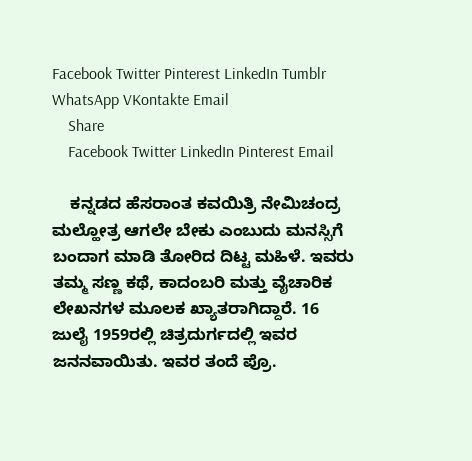Facebook Twitter Pinterest LinkedIn Tumblr WhatsApp VKontakte Email
    Share
    Facebook Twitter LinkedIn Pinterest Email

    ಕನ್ನಡದ ಹೆಸರಾಂತ ಕವಯಿತ್ರಿ ನೇಮಿಚಂದ್ರ ಮಲ್ಹೋತ್ರ ಆಗಲೇ ಬೇಕು ಎಂಬುದು ಮನಸ್ಸಿಗೆ ಬಂದಾಗ ಮಾಡಿ ತೋರಿದ ದಿಟ್ಟ ಮಹಿಳೆ. ಇವರು ತಮ್ಮ ಸಣ್ಣ ಕಥೆ, ಕಾದಂಬರಿ ಮತ್ತು ವೈಚಾರಿಕ ಲೇಖನಗಳ ಮೂಲಕ ಖ್ಯಾತರಾಗಿದ್ದಾರೆ. 16 ಜುಲೈ 1959ರಲ್ಲಿ ಚಿತ್ರದುರ್ಗದಲ್ಲಿ ಇವರ ಜನನವಾಯಿತು. ಇವರ ತಂದೆ ಪ್ರೊ.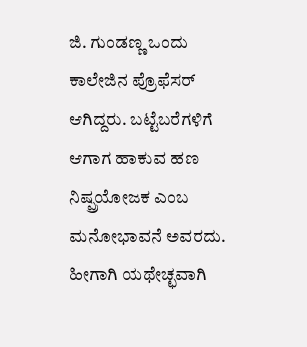ಜಿ. ಗುಂಡಣ್ಣ ಒಂದು ಕಾಲೇಜಿನ ಪ್ರೊಫೆಸರ್ ಆಗಿದ್ದರು. ಬಟ್ಟೆಬರೆಗಳಿಗೆ ಆಗಾಗ ಹಾಕುವ ಹಣ ನಿಷ್ಪ್ರಯೋಜಕ ಎಂಬ ಮನೋಭಾವನೆ ಅವರದು. ಹೀಗಾಗಿ ಯಥೇಚ್ಛವಾಗಿ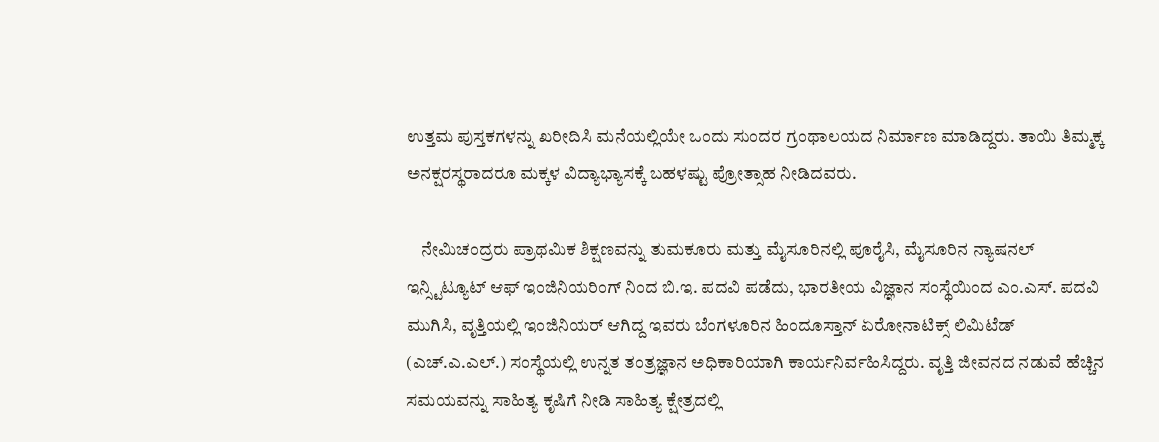ಉತ್ತಮ ಪುಸ್ತಕಗಳನ್ನು ಖರೀದಿಸಿ ಮನೆಯಲ್ಲಿಯೇ ಒಂದು ಸುಂದರ ಗ್ರಂಥಾಲಯದ ನಿರ್ಮಾಣ ಮಾಡಿದ್ದರು. ತಾಯಿ ತಿಮ್ಮಕ್ಕ ಅನಕ್ಷರಸ್ಥರಾದರೂ ಮಕ್ಕಳ ವಿದ್ಯಾಭ್ಯಾಸಕ್ಕೆ ಬಹಳಷ್ಟು ಪ್ರೋತ್ಸಾಹ ನೀಡಿದವರು.

    ನೇಮಿಚಂದ್ರರು ಪ್ರಾಥಮಿಕ ಶಿಕ್ಷಣವನ್ನು ತುಮಕೂರು ಮತ್ತು ಮೈಸೂರಿನಲ್ಲಿ ಪೂರೈಸಿ, ಮೈಸೂರಿನ ನ್ಯಾಷನಲ್ ಇನ್ಸ್ಟಿಟ್ಯೂಟ್ ಆಫ್ ಇಂಜಿನಿಯರಿಂಗ್ ನಿಂದ ಬಿ.ಇ. ಪದವಿ ಪಡೆದು, ಭಾರತೀಯ ವಿಜ್ಞಾನ ಸಂಸ್ಥೆಯಿಂದ ಎಂ.ಎಸ್. ಪದವಿ ಮುಗಿಸಿ, ವೃತ್ತಿಯಲ್ಲಿ ಇಂಜಿನಿಯರ್ ಆಗಿದ್ದ ಇವರು ಬೆಂಗಳೂರಿನ ಹಿಂದೂಸ್ತಾನ್ ಏರೋನಾಟಿಕ್ಸ್ ಲಿಮಿಟೆಡ್ (ಎಚ್.ಎ.ಎಲ್.) ಸಂಸ್ಥೆಯಲ್ಲಿ ಉನ್ನತ ತಂತ್ರಜ್ಞಾನ ಅಧಿಕಾರಿಯಾಗಿ ಕಾರ್ಯನಿರ್ವಹಿಸಿದ್ದರು. ವೃತ್ತಿ ಜೀವನದ ನಡುವೆ ಹೆಚ್ಚಿನ ಸಮಯವನ್ನು ಸಾಹಿತ್ಯ ಕೃಷಿಗೆ ನೀಡಿ ಸಾಹಿತ್ಯ ಕ್ಷೇತ್ರದಲ್ಲಿ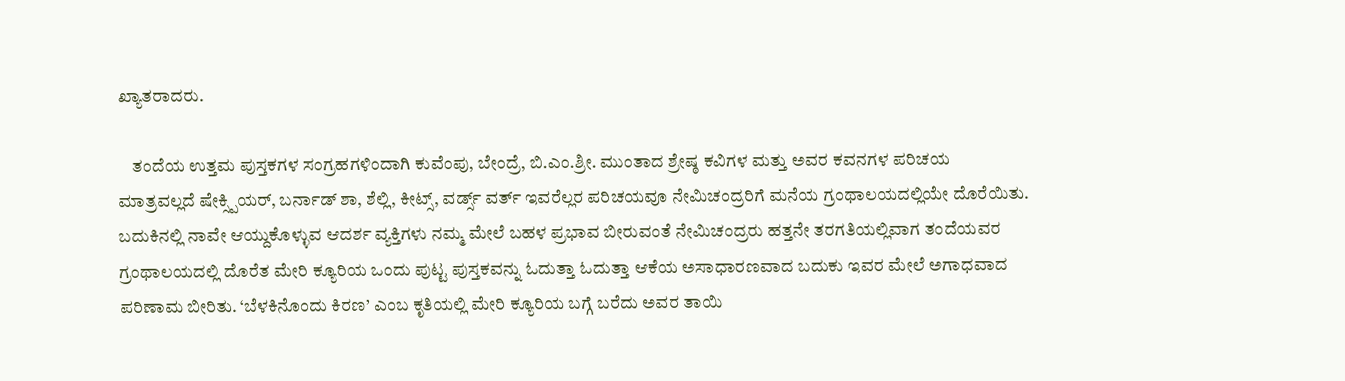ಖ್ಯಾತರಾದರು.

    ತಂದೆಯ ಉತ್ತಮ ಪುಸ್ತಕಗಳ ಸಂಗ್ರಹಗಳಿಂದಾಗಿ ಕುವೆಂಪು, ಬೇಂದ್ರೆ, ಬಿ.ಎಂ.ಶ್ರೀ. ಮುಂತಾದ ಶ್ರೇಷ್ಠ ಕವಿಗಳ ಮತ್ತು ಅವರ ಕವನಗಳ ಪರಿಚಯ ಮಾತ್ರವಲ್ಲದೆ ಷೇಕ್ಸ್ಪಿಯರ್, ಬರ್ನಾಡ್ ಶಾ, ಶೆಲ್ಲಿ, ಕೀಟ್ಸ್, ವರ್ಡ್ಸ್ ವರ್ತ್ ಇವರೆಲ್ಲರ ಪರಿಚಯವೂ ನೇಮಿಚಂದ್ರರಿಗೆ ಮನೆಯ ಗ್ರಂಥಾಲಯದಲ್ಲಿಯೇ ದೊರೆಯಿತು. ಬದುಕಿನಲ್ಲಿ ನಾವೇ ಆಯ್ದುಕೊಳ್ಳುವ ಆದರ್ಶ ವ್ಯಕ್ತಿಗಳು ನಮ್ಮ ಮೇಲೆ ಬಹಳ ಪ್ರಭಾವ ಬೀರುವಂತೆ ನೇಮಿಚಂದ್ರರು ಹತ್ತನೇ ತರಗತಿಯಲ್ಲಿವಾಗ ತಂದೆಯವರ ಗ್ರಂಥಾಲಯದಲ್ಲಿ ದೊರೆತ ಮೇರಿ ಕ್ಯೂರಿಯ ಒಂದು ಪುಟ್ಟ ಪುಸ್ತಕವನ್ನು ಓದುತ್ತಾ ಓದುತ್ತಾ ಆಕೆಯ ಅಸಾಧಾರಣವಾದ ಬದುಕು ಇವರ ಮೇಲೆ ಅಗಾಧವಾದ ಪರಿಣಾಮ ಬೀರಿತು. ‘ಬೆಳಕಿನೊಂದು ಕಿರಣ’ ಎಂಬ ಕೃತಿಯಲ್ಲಿ ಮೇರಿ ಕ್ಯೂರಿಯ ಬಗ್ಗೆ ಬರೆದು ಅವರ ತಾಯಿ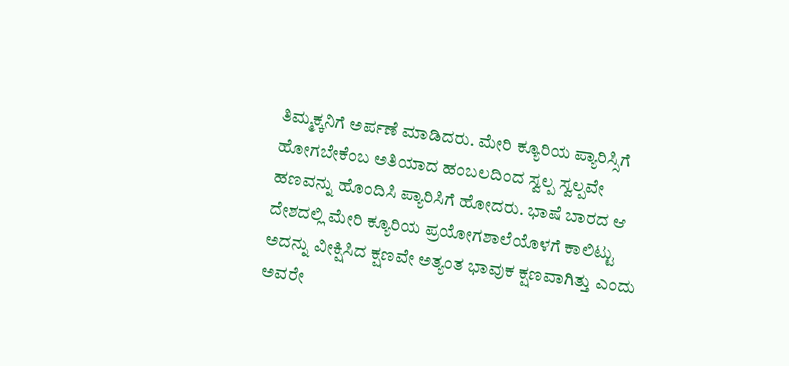ತಿಮ್ಮಕ್ಕನಿಗೆ ಅರ್ಪಣೆ ಮಾಡಿದರು. ಮೇರಿ ಕ್ಯೂರಿಯ ಪ್ಯಾರಿಸ್ಸಿಗೆ ಹೋಗಬೇಕೆಂಬ ಅತಿಯಾದ ಹಂಬಲದಿಂದ ಸ್ವಲ್ಪ ಸ್ವಲ್ಪವೇ ಹಣವನ್ನು ಹೊಂದಿಸಿ ಪ್ಯಾರಿಸಿಗೆ ಹೋದರು. ಭಾಷೆ ಬಾರದ ಆ ದೇಶದಲ್ಲಿ ಮೇರಿ ಕ್ಯೂರಿಯ ಪ್ರಯೋಗಶಾಲೆಯೊಳಗೆ ಕಾಲಿಟ್ಟು ಅದನ್ನು ವೀಕ್ಷಿಸಿದ ಕ್ಷಣವೇ ಅತ್ಯಂತ ಭಾವುಕ ಕ್ಷಣವಾಗಿತ್ತು ಎಂದು ಅವರೇ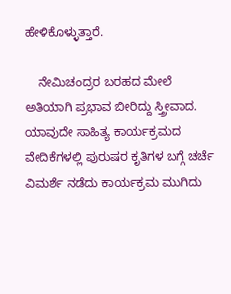ಹೇಳಿಕೊಳ್ಳುತ್ತಾರೆ.

    ನೇಮಿಚಂದ್ರರ ಬರಹದ ಮೇಲೆ ಅತಿಯಾಗಿ ಪ್ರಭಾವ ಬೀರಿದ್ದು ಸ್ತ್ರೀವಾದ. ಯಾವುದೇ ಸಾಹಿತ್ಯ ಕಾರ್ಯಕ್ರಮದ ವೇದಿಕೆಗಳಲ್ಲಿ ಪುರುಷರ ಕೃತಿಗಳ ಬಗ್ಗೆ ಚರ್ಚೆ ವಿಮರ್ಶೆ ನಡೆದು ಕಾರ್ಯಕ್ರಮ ಮುಗಿದು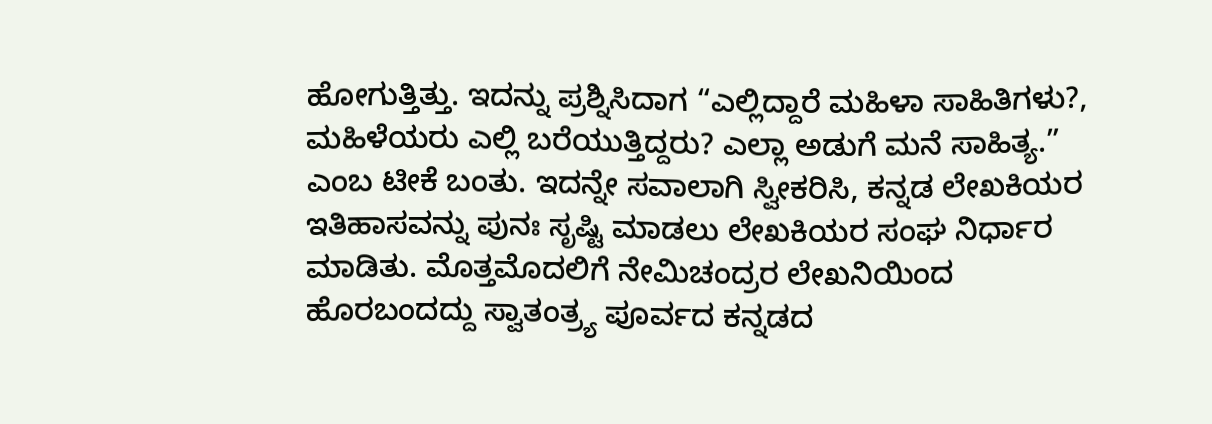ಹೋಗುತ್ತಿತ್ತು. ಇದನ್ನು ಪ್ರಶ್ನಿಸಿದಾಗ “ಎಲ್ಲಿದ್ದಾರೆ ಮಹಿಳಾ ಸಾಹಿತಿಗಳು?, ಮಹಿಳೆಯರು ಎಲ್ಲಿ ಬರೆಯುತ್ತಿದ್ದರು? ಎಲ್ಲಾ ಅಡುಗೆ ಮನೆ ಸಾಹಿತ್ಯ.” ಎಂಬ ಟೀಕೆ ಬಂತು. ಇದನ್ನೇ ಸವಾಲಾಗಿ ಸ್ವೀಕರಿಸಿ, ಕನ್ನಡ ಲೇಖಕಿಯರ ಇತಿಹಾಸವನ್ನು ಪುನಃ ಸೃಷ್ಟಿ ಮಾಡಲು ಲೇಖಕಿಯರ ಸಂಘ ನಿರ್ಧಾರ ಮಾಡಿತು. ಮೊತ್ತಮೊದಲಿಗೆ ನೇಮಿಚಂದ್ರರ ಲೇಖನಿಯಿಂದ ಹೊರಬಂದದ್ದು ಸ್ವಾತಂತ್ರ್ಯ ಪೂರ್ವದ ಕನ್ನಡದ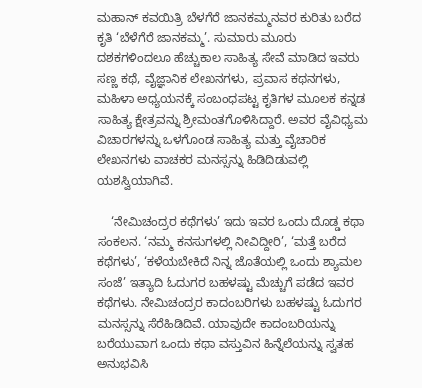ಮಹಾನ್ ಕವಯಿತ್ರಿ ಬೆಳಗೆರೆ ಜಾನಕಮ್ಮನವರ ಕುರಿತು ಬರೆದ ಕೃತಿ ‘ಬೆಳೆಗೆರೆ ಜಾನಕಮ್ಮ’. ಸುಮಾರು ಮೂರು ದಶಕಗಳಿಂದಲೂ ಹೆಚ್ಚುಕಾಲ ಸಾಹಿತ್ಯ ಸೇವೆ ಮಾಡಿದ ಇವರು ಸಣ್ಣ ಕಥೆ, ವೈಜ್ಞಾನಿಕ ಲೇಖನಗಳು, ಪ್ರವಾಸ ಕಥನಗಳು, ಮಹಿಳಾ ಅಧ್ಯಯನಕ್ಕೆ ಸಂಬಂಧಪಟ್ಟ ಕೃತಿಗಳ ಮೂಲಕ ಕನ್ನಡ ಸಾಹಿತ್ಯ ಕ್ಷೇತ್ರವನ್ನು ಶ್ರೀಮಂತಗೊಳಿಸಿದ್ದಾರೆ. ಅವರ ವೈವಿಧ್ಯಮ ವಿಚಾರಗಳನ್ನು ಒಳಗೊಂಡ ಸಾಹಿತ್ಯ ಮತ್ತು ವೈಚಾರಿಕ ಲೇಖನಗಳು ವಾಚಕರ ಮನಸ್ಸನ್ನು ಹಿಡಿದಿಡುವಲ್ಲಿ ಯಶಸ್ವಿಯಾಗಿವೆ.

    ‘ನೇಮಿಚಂದ್ರರ ಕಥೆಗಳು’ ಇದು ಇವರ ಒಂದು ದೊಡ್ಡ ಕಥಾ ಸಂಕಲನ. ‘ನಮ್ಮ ಕನಸುಗಳಲ್ಲಿ ನೀವಿದ್ದೀರಿ’, ‘ಮತ್ತೆ ಬರೆದ ಕಥೆಗಳು’, ‘ಕಳೆಯಬೇಕಿದೆ ನಿನ್ನ ಜೊತೆಯಲ್ಲಿ ಒಂದು ಶ್ಯಾಮಲ ಸಂಜೆ’ ಇತ್ಯಾದಿ ಓದುಗರ ಬಹಳಷ್ಟು ಮೆಚ್ಚುಗೆ ಪಡೆದ ಇವರ ಕಥೆಗಳು. ನೇಮಿಚಂದ್ರರ ಕಾದಂಬರಿಗಳು ಬಹಳಷ್ಟು ಓದುಗರ ಮನಸ್ಸನ್ನು ಸೆರೆಹಿಡಿದಿವೆ. ಯಾವುದೇ ಕಾದಂಬರಿಯನ್ನು ಬರೆಯುವಾಗ ಒಂದು ಕಥಾ ವಸ್ತುವಿನ ಹಿನ್ನೆಲೆಯನ್ನು ಸ್ವತಹ ಅನುಭವಿಸಿ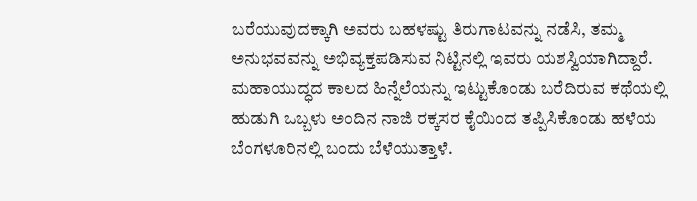ಬರೆಯುವುದಕ್ಕಾಗಿ ಅವರು ಬಹಳಷ್ಟು ತಿರುಗಾಟವನ್ನು ನಡೆಸಿ, ತಮ್ಮ ಅನುಭವವನ್ನು ಅಭಿವ್ಯಕ್ತಪಡಿಸುವ ನಿಟ್ಟಿನಲ್ಲಿ ಇವರು ಯಶಸ್ವಿಯಾಗಿದ್ದಾರೆ. ಮಹಾಯುದ್ಧದ ಕಾಲದ ಹಿನ್ನೆಲೆಯನ್ನು ಇಟ್ಟುಕೊಂಡು ಬರೆದಿರುವ ಕಥೆಯಲ್ಲಿ ಹುಡುಗಿ ಒಬ್ಬಳು ಅಂದಿನ ನಾಜಿ ರಕ್ಕಸರ ಕೈಯಿಂದ ತಪ್ಪಿಸಿಕೊಂಡು ಹಳೆಯ ಬೆಂಗಳೂರಿನಲ್ಲಿ ಬಂದು ಬೆಳೆಯುತ್ತಾಳೆ.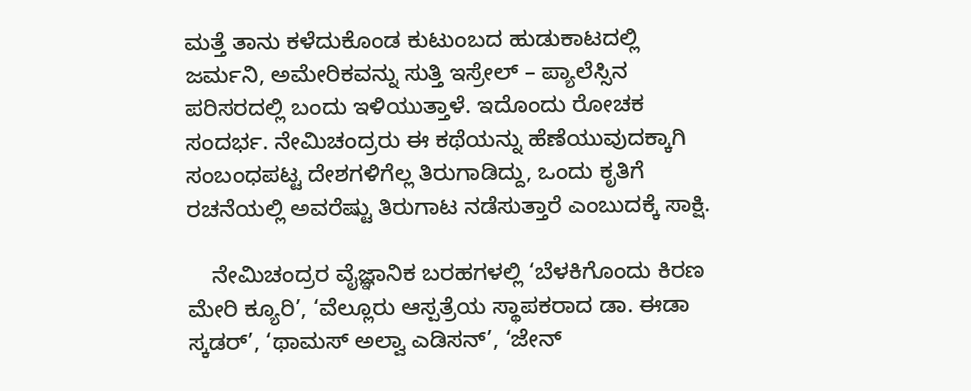ಮತ್ತೆ ತಾನು ಕಳೆದುಕೊಂಡ ಕುಟುಂಬದ ಹುಡುಕಾಟದಲ್ಲಿ ಜರ್ಮನಿ, ಅಮೇರಿಕವನ್ನು ಸುತ್ತಿ ಇಸ್ರೇಲ್ – ಪ್ಯಾಲೆಸ್ಸಿನ ಪರಿಸರದಲ್ಲಿ ಬಂದು ಇಳಿಯುತ್ತಾಳೆ. ಇದೊಂದು ರೋಚಕ ಸಂದರ್ಭ. ನೇಮಿಚಂದ್ರರು ಈ ಕಥೆಯನ್ನು ಹೆಣೆಯುವುದಕ್ಕಾಗಿ ಸಂಬಂಧಪಟ್ಟ ದೇಶಗಳಿಗೆಲ್ಲ ತಿರುಗಾಡಿದ್ದು, ಒಂದು ಕೃತಿಗೆ ರಚನೆಯಲ್ಲಿ ಅವರೆಷ್ಟು ತಿರುಗಾಟ ನಡೆಸುತ್ತಾರೆ ಎಂಬುದಕ್ಕೆ ಸಾಕ್ಷಿ.

    ನೇಮಿಚಂದ್ರರ ವೈಜ್ಞಾನಿಕ ಬರಹಗಳಲ್ಲಿ ‘ಬೆಳಕಿಗೊಂದು ಕಿರಣ ಮೇರಿ ಕ್ಯೂರಿ’, ‘ವೆಲ್ಲೂರು ಆಸ್ಪತ್ರೆಯ ಸ್ಥಾಪಕರಾದ ಡಾ. ಈಡಾ ಸ್ಕಡರ್’, ‘ಥಾಮಸ್ ಅಲ್ವಾ ಎಡಿಸನ್’, ‘ಜೇನ್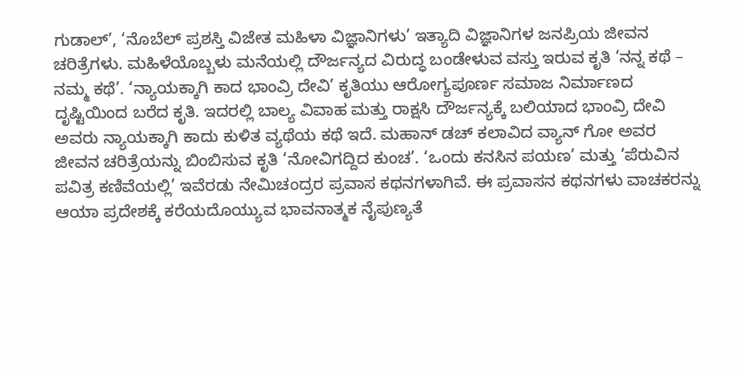ಗುಡಾಲ್’, ‘ನೊಬೆಲ್ ಪ್ರಶಸ್ತಿ ವಿಜೇತ ಮಹಿಳಾ ವಿಜ್ಞಾನಿಗಳು’ ಇತ್ಯಾದಿ ವಿಜ್ಞಾನಿಗಳ ಜನಪ್ರಿಯ ಜೀವನ ಚರಿತ್ರೆಗಳು. ಮಹಿಳೆಯೊಬ್ಬಳು ಮನೆಯಲ್ಲಿ ದೌರ್ಜನ್ಯದ ವಿರುದ್ಧ ಬಂಡೇಳುವ ವಸ್ತು ಇರುವ ಕೃತಿ ‘ನನ್ನ ಕಥೆ – ನಮ್ಮ ಕಥೆ’. ‘ನ್ಯಾಯಕ್ಕಾಗಿ ಕಾದ ಭಾಂವ್ರಿ ದೇವಿ’ ಕೃತಿಯು ಆರೋಗ್ಯಪೂರ್ಣ ಸಮಾಜ ನಿರ್ಮಾಣದ ದೃಷ್ಟಿಯಿಂದ ಬರೆದ ಕೃತಿ. ಇದರಲ್ಲಿ ಬಾಲ್ಯ ವಿವಾಹ ಮತ್ತು ರಾಕ್ಷಸಿ ದೌರ್ಜನ್ಯಕ್ಕೆ ಬಲಿಯಾದ ಭಾಂವ್ರಿ ದೇವಿ ಅವರು ನ್ಯಾಯಕ್ಕಾಗಿ ಕಾದು ಕುಳಿತ ವ್ಯಥೆಯ ಕಥೆ ಇದೆ. ಮಹಾನ್ ಡಚ್ ಕಲಾವಿದ ವ್ಯಾನ್ ಗೋ ಅವರ ಜೀವನ ಚರಿತ್ರೆಯನ್ನು ಬಿಂಬಿಸುವ ಕೃತಿ ‘ನೋವಿಗದ್ದಿದ ಕುಂಚ’. ‘ಒಂದು ಕನಸಿನ ಪಯಣ’ ಮತ್ತು ‘ಪೆರುವಿನ ಪವಿತ್ರ ಕಣಿವೆಯಲ್ಲಿ’ ಇವೆರಡು ನೇಮಿಚಂದ್ರರ ಪ್ರವಾಸ ಕಥನಗಳಾಗಿವೆ. ಈ ಪ್ರವಾಸನ ಕಥನಗಳು ವಾಚಕರನ್ನು ಆಯಾ ಪ್ರದೇಶಕ್ಕೆ ಕರೆಯದೊಯ್ಯುವ ಭಾವನಾತ್ಮಕ ನೈಪುಣ್ಯತೆ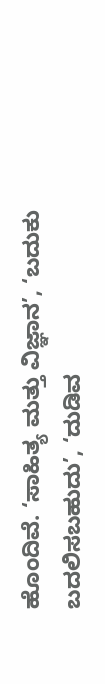ಹೊಂದಿವೆ. ‘ಸಾಹಿತ್ಯ ಮತ್ತು ವಿಜ್ಞಾನ’, ‘ಬದುಕು ಬದಲಿಸಬಹುದು’, ‘ದುಡಿವ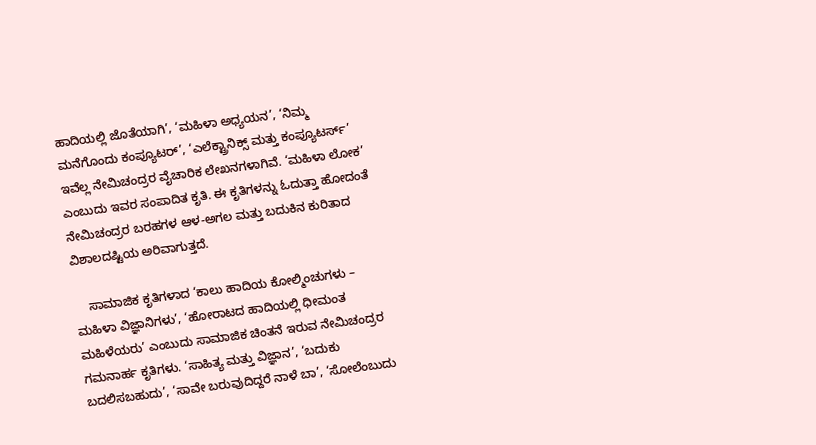ಹಾದಿಯಲ್ಲಿ ಜೊತೆಯಾಗಿ’, ‘ಮಹಿಳಾ ಅಧ್ಯಯನ’, ‘ನಿಮ್ಮ ಮನೆಗೊಂದು ಕಂಪ್ಯೂಟರ್’, ‘ಎಲೆಕ್ಟ್ರಾನಿಕ್ಸ್ ಮತ್ತು ಕಂಪ್ಯೂಟರ್ಸ್’ ಇವೆಲ್ಲ ನೇಮಿಚಂದ್ರರ ವೈಚಾರಿಕ ಲೇಖನಗಳಾಗಿವೆ. ‘ಮಹಿಳಾ ಲೋಕ’ ಎಂಬುದು ಇವರ ಸಂಪಾದಿತ ಕೃತಿ. ಈ ಕೃತಿಗಳನ್ನು ಓದುತ್ತಾ ಹೋದಂತೆ ನೇಮಿಚಂದ್ರರ ಬರಹಗಳ ಆಳ-ಅಗಲ ಮತ್ತು ಬದುಕಿನ ಕುರಿತಾದ ವಿಶಾಲದಷ್ಟಿಯ ಅರಿವಾಗುತ್ತದೆ.

    ಸಾಮಾಜಿಕ ಕೃತಿಗಳಾದ ‘ಕಾಲು ಹಾದಿಯ ಕೋಲ್ಮಿಂಚುಗಳು – ಮಹಿಳಾ ವಿಜ್ಞಾನಿಗಳು’, ‘ಹೋರಾಟದ ಹಾದಿಯಲ್ಲಿ ಧೀಮಂತ ಮಹಿಳೆಯರು’ ಎಂಬುದು ಸಾಮಾಜಿಕ ಚಿಂತನೆ ಇರುವ ನೇಮಿಚಂದ್ರರ ಗಮನಾರ್ಹ ಕೃತಿಗಳು. ‘ಸಾಹಿತ್ಯ ಮತ್ತು ವಿಜ್ಞಾನ’, ‘ಬದುಕು ಬದಲಿಸಬಹುದು’, ‘ಸಾವೇ ಬರುವುದಿದ್ದರೆ ನಾಳೆ ಬಾ’, ‘ಸೋಲೆಂಬುದು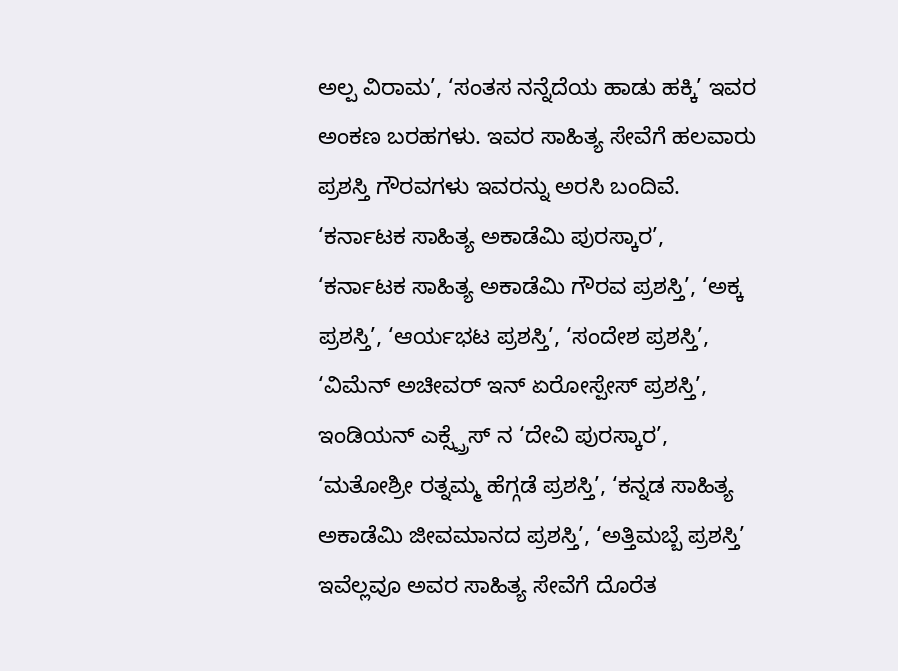ಅಲ್ಪ ವಿರಾಮ’, ‘ಸಂತಸ ನನ್ನೆದೆಯ ಹಾಡು ಹಕ್ಕಿ’ ಇವರ ಅಂಕಣ ಬರಹಗಳು. ಇವರ ಸಾಹಿತ್ಯ ಸೇವೆಗೆ ಹಲವಾರು ಪ್ರಶಸ್ತಿ ಗೌರವಗಳು ಇವರನ್ನು ಅರಸಿ ಬಂದಿವೆ. ‘ಕರ್ನಾಟಕ ಸಾಹಿತ್ಯ ಅಕಾಡೆಮಿ ಪುರಸ್ಕಾರ’, ‘ಕರ್ನಾಟಕ ಸಾಹಿತ್ಯ ಅಕಾಡೆಮಿ ಗೌರವ ಪ್ರಶಸ್ತಿ’, ‘ಅಕ್ಕ ಪ್ರಶಸ್ತಿ’, ‘ಆರ್ಯಭಟ ಪ್ರಶಸ್ತಿ’, ‘ಸಂದೇಶ ಪ್ರಶಸ್ತಿ’, ‘ವಿಮೆನ್ ಅಚೀವರ್ ಇನ್ ಏರೋಸ್ಪೇಸ್ ಪ್ರಶಸ್ತಿ’, ಇಂಡಿಯನ್ ಎಕ್ಸ್ಪ್ರೆಸ್ ನ ‘ದೇವಿ ಪುರಸ್ಕಾರ’, ‘ಮತೋಶ್ರೀ ರತ್ನಮ್ಮ ಹೆಗ್ಗಡೆ ಪ್ರಶಸ್ತಿ’, ‘ಕನ್ನಡ ಸಾಹಿತ್ಯ ಅಕಾಡೆಮಿ ಜೀವಮಾನದ ಪ್ರಶಸ್ತಿ’, ‘ಅತ್ತಿಮಬ್ಬೆ ಪ್ರಶಸ್ತಿ’ ಇವೆಲ್ಲವೂ ಅವರ ಸಾಹಿತ್ಯ ಸೇವೆಗೆ ದೊರೆತ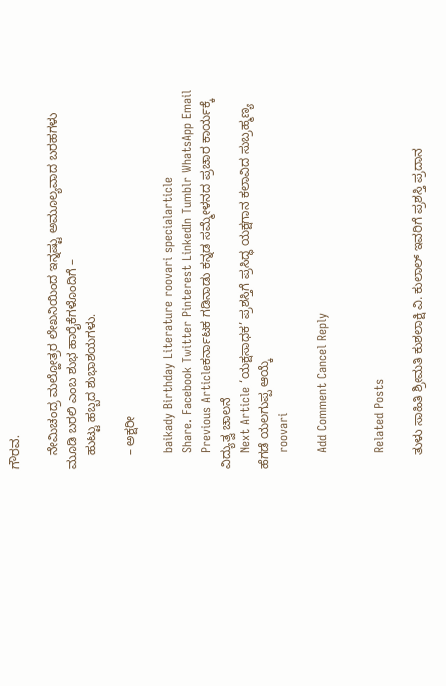ಗೌರವ.

    ನೇಮಿಚಂದ್ರ ಮಲ್ಹೋತ್ರರ ಲೇಖನಿಯಿಂದ ಇನ್ನಷ್ಟು ಅಮೂಲ್ಯವಾದ ಬರಹಗಳು ಮೂಡಿ ಬರಲಿ ಎಂಬ ಶುಭ ಹಾರೈಕೆಗಳೊಂದಿಗೆ –
    ಹುಟ್ಟು ಹಬ್ಬದ ಶುಭಾಶಯಗಳು.

    – ಅಕ್ಷರೀ

    baikady Birthday Literature roovari specialarticle
    Share. Facebook Twitter Pinterest LinkedIn Tumblr WhatsApp Email
    Previous Articleಕರ್ನಾಟಕ ಗಡಿನಾಡು ಕನ್ನಡ ಸಮ್ಮೇಳನದ ಪ್ರಚಾರ ಕಾರ್ಯಕ್ಕೆ ವಿದ್ಯುತ್ವ ಚಾಲನೆ
    Next Article ‘ಯಕ್ಷಸಾಧಕ’ ಪ್ರಶಸ್ತಿಗೆ ಪ್ರಸಿದ್ಧ ಯಕ್ಷಗಾನ ಕಲಾವಿದ ಸುಬ್ರಹ್ಮಣ್ಯ ಹೆಗಡೆ ಯಲಗುಪ್ಪ ಆಯ್ಕೆ
    roovari

    Add Comment Cancel Reply


    Related Posts

    ತುಳು ಸಾಹಿತಿ ಶ್ರೀಮತಿ ಕುಶಲಾಕ್ಷಿ ವಿ. ಕುಲಾಲ್ ಇವರಿಗೆ ಪ್ರಶಸ್ತಿ ಪ್ರದಾನ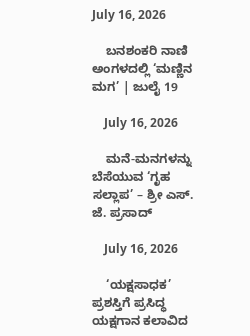July 16, 2026

    ಬನಶಂಕರಿ ನಾಣಿ ಅಂಗಳದಲ್ಲಿ ‘ಮಣ್ಣಿನ ಮಗ’ | ಜುಲೈ 19

    July 16, 2026

    ಮನೆ-ಮನಗಳನ್ನು ಬೆಸೆಯುವ ‘ಗೃಹ ಸಲ್ಲಾಪ’ – ಶ್ರೀ ಎಸ್. ಜೆ. ಪ್ರಸಾದ್

    July 16, 2026

    ‘ಯಕ್ಷಸಾಧಕ’ ಪ್ರಶಸ್ತಿಗೆ ಪ್ರಸಿದ್ಧ ಯಕ್ಷಗಾನ ಕಲಾವಿದ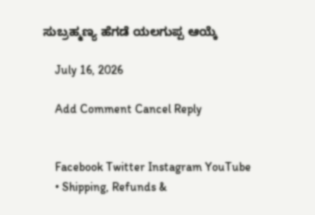ಸುಬ್ರಹ್ಮಣ್ಯ ಹೆಗಡೆ ಯಲಗುಪ್ಪ ಆಯ್ಕೆ

    July 16, 2026

    Add Comment Cancel Reply


    Facebook Twitter Instagram YouTube
    • Shipping, Refunds &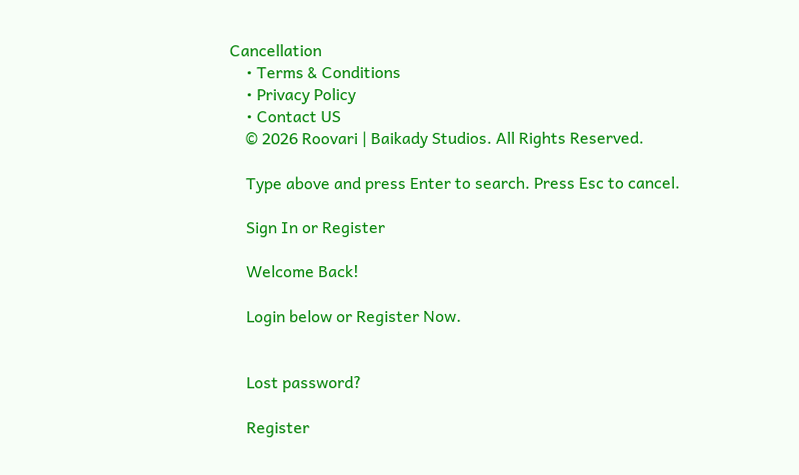Cancellation
    • Terms & Conditions
    • Privacy Policy
    • Contact US
    © 2026 Roovari | Baikady Studios. All Rights Reserved.

    Type above and press Enter to search. Press Esc to cancel.

    Sign In or Register

    Welcome Back!

    Login below or Register Now.


    Lost password?

    Register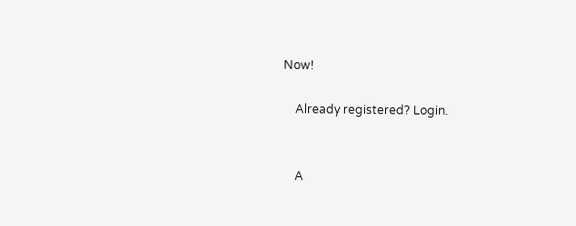Now!

    Already registered? Login.


    A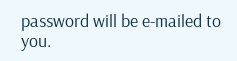password will be e-mailed to you.